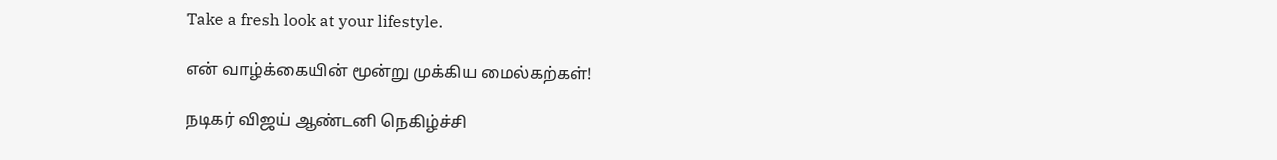Take a fresh look at your lifestyle.

என் வாழ்க்கையின் மூன்று முக்கிய மைல்கற்கள்!

நடிகர் விஜய் ஆண்டனி நெகிழ்ச்சி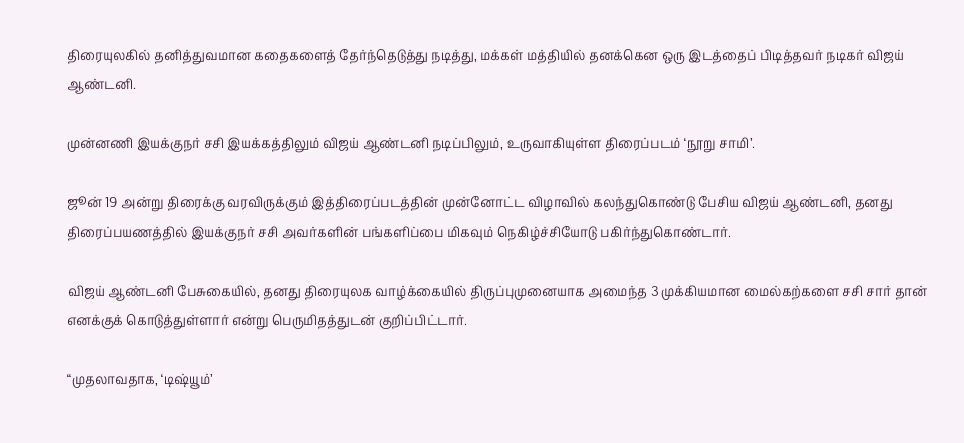திரையுலகில் தனித்துவமான கதைகளைத் தேர்ந்தெடுத்து நடித்து, மக்கள் மத்தியில் தனக்கென ஒரு இடத்தைப் பிடித்தவர் நடிகர் விஜய் ஆண்டனி.

முன்னணி இயக்குநர் சசி இயக்கத்திலும் விஜய் ஆண்டனி நடிப்பிலும், உருவாகியுள்ள திரைப்படம் ‘நூறு சாமி’.

ஜூன் 19 அன்று திரைக்கு வரவிருக்கும் இத்திரைப்படத்தின் முன்னோட்ட விழாவில் கலந்துகொண்டு பேசிய விஜய் ஆண்டனி, தனது திரைப்பயணத்தில் இயக்குநர் சசி அவர்களின் பங்களிப்பை மிகவும் நெகிழ்ச்சியோடு பகிர்ந்துகொண்டார்.

விஜய் ஆண்டனி பேசுகையில், தனது திரையுலக வாழ்க்கையில் திருப்புமுனையாக அமைந்த 3 முக்கியமான மைல்கற்களை சசி சார் தான் எனக்குக் கொடுத்துள்ளார் என்று பெருமிதத்துடன் குறிப்பிட்டார்.

“முதலாவதாக, ‘டிஷ்யூம்’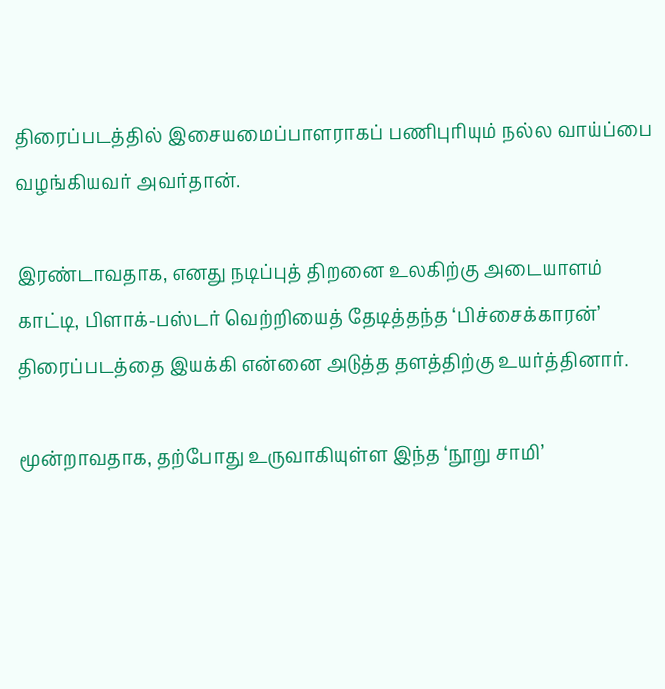திரைப்படத்தில் இசையமைப்பாளராகப் பணிபுரியும் நல்ல வாய்ப்பை வழங்கியவர் அவர்தான்.

இரண்டாவதாக, எனது நடிப்புத் திறனை உலகிற்கு அடையாளம் காட்டி, பிளாக்-பஸ்டர் வெற்றியைத் தேடித்தந்த ‘பிச்சைக்காரன்’ திரைப்படத்தை இயக்கி என்னை அடுத்த தளத்திற்கு உயர்த்தினார்.

மூன்றாவதாக, தற்போது உருவாகியுள்ள இந்த ‘நூறு சாமி’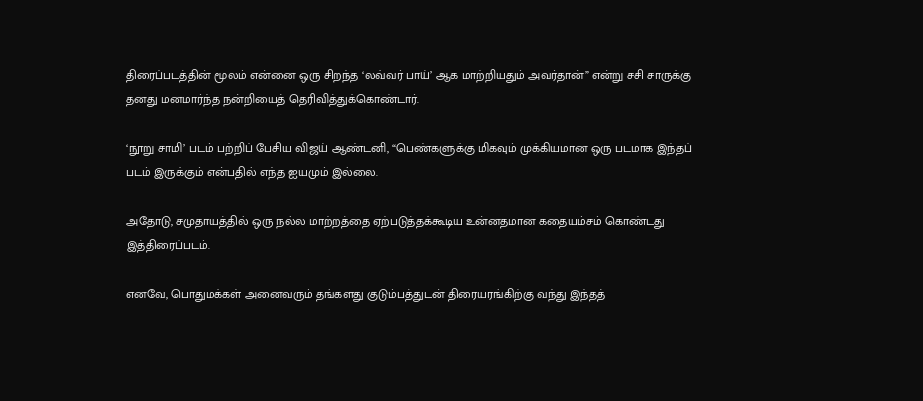திரைப்படத்தின் மூலம் என்னை ஒரு சிறந்த ‘லவ்வர் பாய்’ ஆக மாற்றியதும் அவர்தான்” என்று சசி சாருக்கு தனது மனமார்ந்த நன்றியைத் தெரிவித்துக்கொண்டார்.

‘நூறு சாமி’ படம் பற்றிப் பேசிய விஜய் ஆண்டனி, “பெண்களுக்கு மிகவும் முக்கியமான ஒரு படமாக இந்தப் படம் இருக்கும் என்பதில் எந்த ஐயமும் இல்லை.

அதோடு, சமுதாயத்தில் ஒரு நல்ல மாற்றத்தை ஏற்படுத்தக்கூடிய உன்னதமான கதையம்சம் கொண்டது இத்திரைப்படம்.

எனவே, பொதுமக்கள் அனைவரும் தங்களது குடும்பத்துடன் திரையரங்கிற்கு வந்து இந்தத்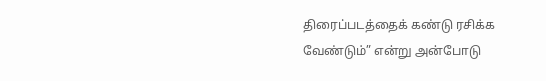திரைப்படத்தைக் கண்டு ரசிக்க வேண்டும்” என்று அன்போடு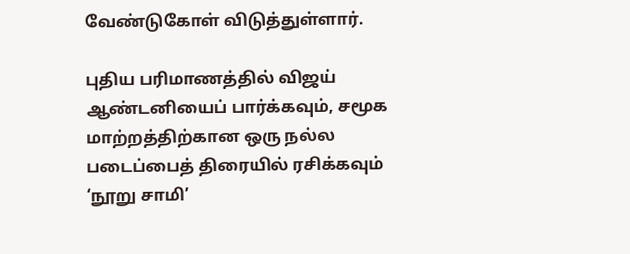வேண்டுகோள் விடுத்துள்ளார்.

புதிய பரிமாணத்தில் விஜய் ஆண்டனியைப் பார்க்கவும், சமூக மாற்றத்திற்கான ஒரு நல்ல படைப்பைத் திரையில் ரசிக்கவும் ‘நூறு சாமி’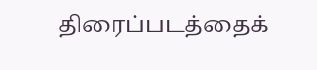திரைப்படத்தைக்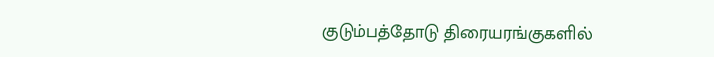குடும்பத்தோடு திரையரங்குகளில்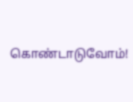கொண்டாடுவோம்!